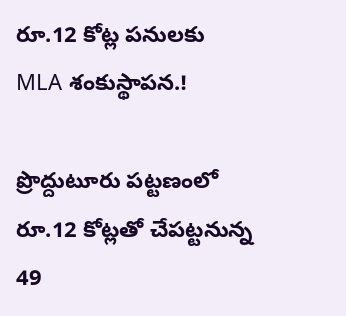రూ.12 కోట్ల పనులకు MLA శంకుస్థాపన.!

ప్రొద్దుటూరు పట్టణంలో రూ.12 కోట్లతో చేపట్టనున్న 49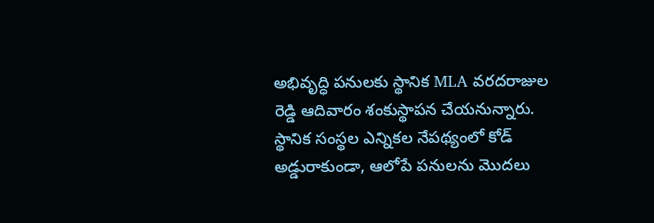అభివృద్ధి పనులకు స్థానిక MLA వరదరాజుల రెడ్డి ఆదివారం శంకుస్థాపన చేయనున్నారు.  స్థానిక సంస్థల ఎన్నికల నేపథ్యంలో కోడ్ అడ్డురాకుండా, ఆలోపే పనులను మొదలు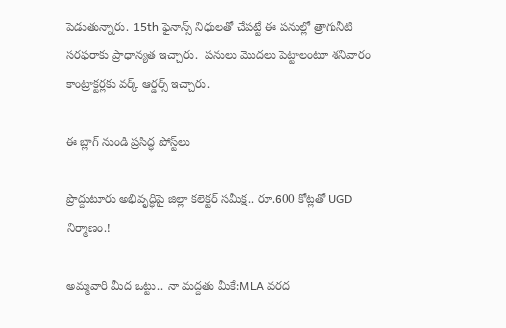పెడుతున్నారు. 15th ఫైనాన్స్ నిధులతో చేపట్టే ఈ పనుల్లో త్రాగునీటి సరఫరాకు ప్రాధాన్యత ఇచ్చారు.  పనులు మొదలు పెట్టాలంటూ శనివారం కాంట్రాక్టర్లకు వర్క్ ఆర్డర్స్ ఇచ్చారు.

ఈ బ్లాగ్ నుండి ప్రసిద్ధ పోస్ట్‌లు

ప్రొద్దుటూరు అభివృద్ధిపై జిల్లా కలెక్టర్ సమీక్ష.. రూ.600 కోట్లతో UGD నిర్మాణం.!

అమ్మవారి మీద ఒట్టు.. నా మద్దతు మీకే:MLA వరద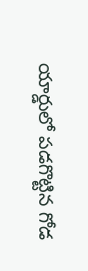యార్డులో పడగొట్టిన గోడ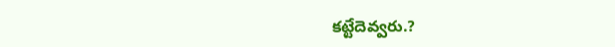కట్టేదెవ్వరు.?